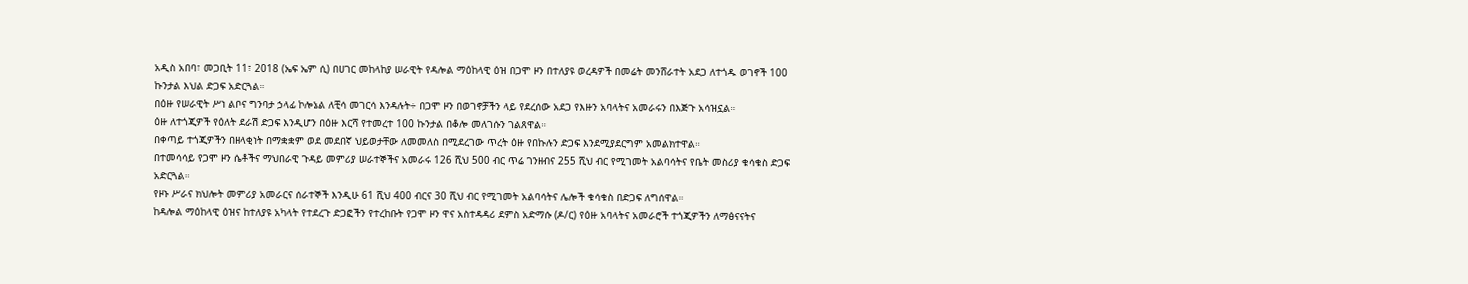አዲስ አበባ፣ መጋቢት 11፣ 2018 (ኤፍ ኤም ሲ) በሀገር መከላከያ ሠራዊት የዳሎል ማዕከላዊ ዕዝ በጋሞ ዞን በተለያዩ ወረዳዎች በመሬት መንሸራተት አደጋ ለተጎዱ ወገኖች 100 ኩንታል እህል ድጋፍ አድርጓል።
በዕዙ የሠራዊት ሥነ ልቦና ግንባታ ኃላፊ ኮሎኔል ለቺሳ መገርሳ እንዳሉት÷ በጋሞ ዞን በወገኖቻችን ላይ የደረሰው አደጋ የእዙን አባላትና አመራሩን በእጅጉ አሳዝኗል።
ዕዙ ለተጎጂዎች የዕለት ደራሽ ድጋፍ እንዲሆን በዕዙ እርሻ የተመረተ 100 ኩንታል በቆሎ መለገሱን ገልጸዋል።
በቀጣይ ተጎጂዎችን በዘላቂነት በማቋቋም ወደ መደበኛ ህይወታቸው ለመመለስ በሚደረገው ጥረት ዕዙ የበኩሉን ድጋፍ እንደሚያደርግም አመልክተዋል።
በተመሳሳይ የጋሞ ዞን ሴቶችና ማህበራዊ ጉዳይ መምሪያ ሠራተኞችና አመራሩ 126 ሺህ 500 ብር ጥሬ ገንዘብና 255 ሺህ ብር የሚገመት አልባሳትና የቤት መስሪያ ቁሳቁስ ድጋፍ አድርጓል።
የዞኑ ሥራና ክህሎት መምሪያ አመራርና ሰራተኞች እንዲሁ 61 ሺህ 400 ብርና 30 ሺህ ብር የሚገመት አልባሳትና ሌሎች ቁሳቁስ በድጋፍ ለግሰዋል።
ከዳሎል ማዕከላዊ ዕዝና ከተለያዩ አካላት የተደረጉ ድጋፎችን የተረከቡት የጋሞ ዞን ዋና አስተዳዳሪ ደምስ አድማሱ (ዶ/ር) የዕዙ አባላትና አመራሮች ተጎጂዎችን ለማፅናናትና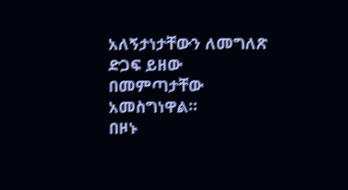አለኝታነታቸውን ለመግለጽ ድጋፍ ይዘው በመምጣታቸው አመስግነዋል።
በዞኑ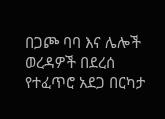በጋጮ ባባ እና ሌሎች ወረዳዎች በደረሰ የተፈጥሮ አደጋ በርካታ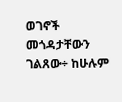ወገኖች መጎዳታቸውን ገልጸው÷ ከሁሉም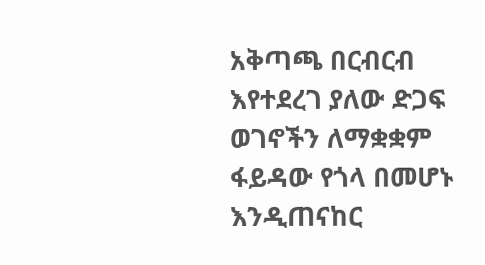አቅጣጫ በርብርብ እየተደረገ ያለው ድጋፍ ወገኖችን ለማቋቋም ፋይዳው የጎላ በመሆኑ እንዲጠናከር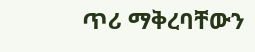ጥሪ ማቅረባቸውን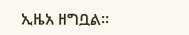ኢዜአ ዘግቧል።